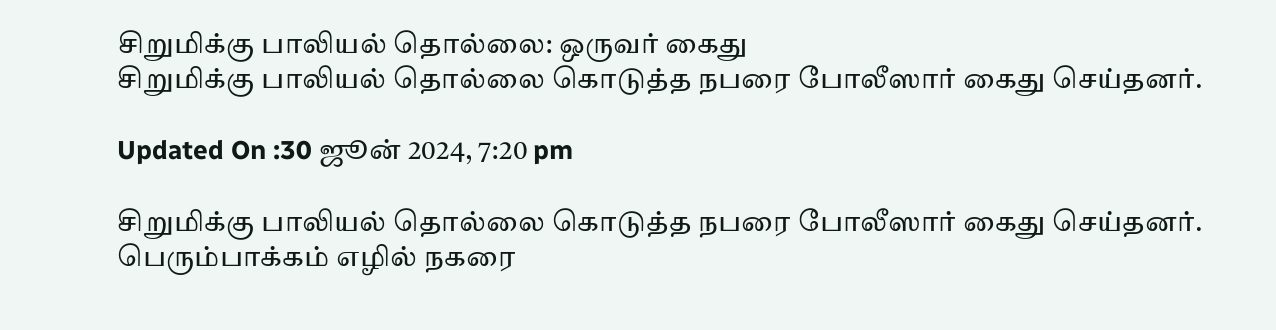சிறுமிக்கு பாலியல் தொல்லை: ஒருவர் கைது
சிறுமிக்கு பாலியல் தொல்லை கொடுத்த நபரை போலீஸார் கைது செய்தனர்.

Updated On :30 ஜூன் 2024, 7:20 pm

சிறுமிக்கு பாலியல் தொல்லை கொடுத்த நபரை போலீஸார் கைது செய்தனர்.
பெரும்பாக்கம் எழில் நகரை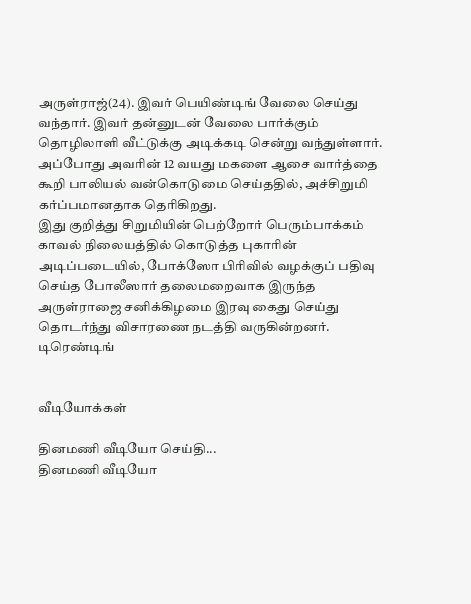அருள்ராஜ்(24). இவர் பெயிண்டிங் வேலை செய்து வந்தார். இவர் தன்னுடன் வேலை பார்க்கும் தொழிலாளி வீட்டுக்கு அடிக்கடி சென்று வந்துள்ளார். அப்போது அவரின் 12 வயது மகளை ஆசை வார்த்தை கூறி பாலியல் வன்கொடுமை செய்ததில், அச்சிறுமி கர்ப்பமானதாக தெரிகிறது.
இது குறித்து சிறுமியின் பெற்றோர் பெரும்பாக்கம் காவல் நிலையத்தில் கொடுத்த புகாரின் அடிப்படையில், போக்ஸோ பிரிவில் வழக்குப் பதிவு செய்த போலீஸார் தலைமறைவாக இருந்த அருள்ராஜை சனிக்கிழமை இரவு கைது செய்து தொடர்ந்து விசாரணை நடத்தி வருகின்றனர்.
டிரெண்டிங்


வீடியோக்கள்

தினமணி வீடியோ செய்தி...
தினமணி வீடியோ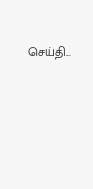செய்தி...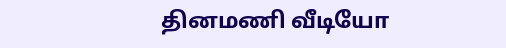தினமணி வீடியோ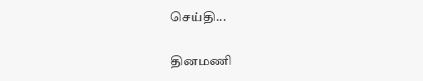செய்தி...

தினமணி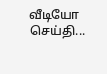வீடியோ செய்தி...